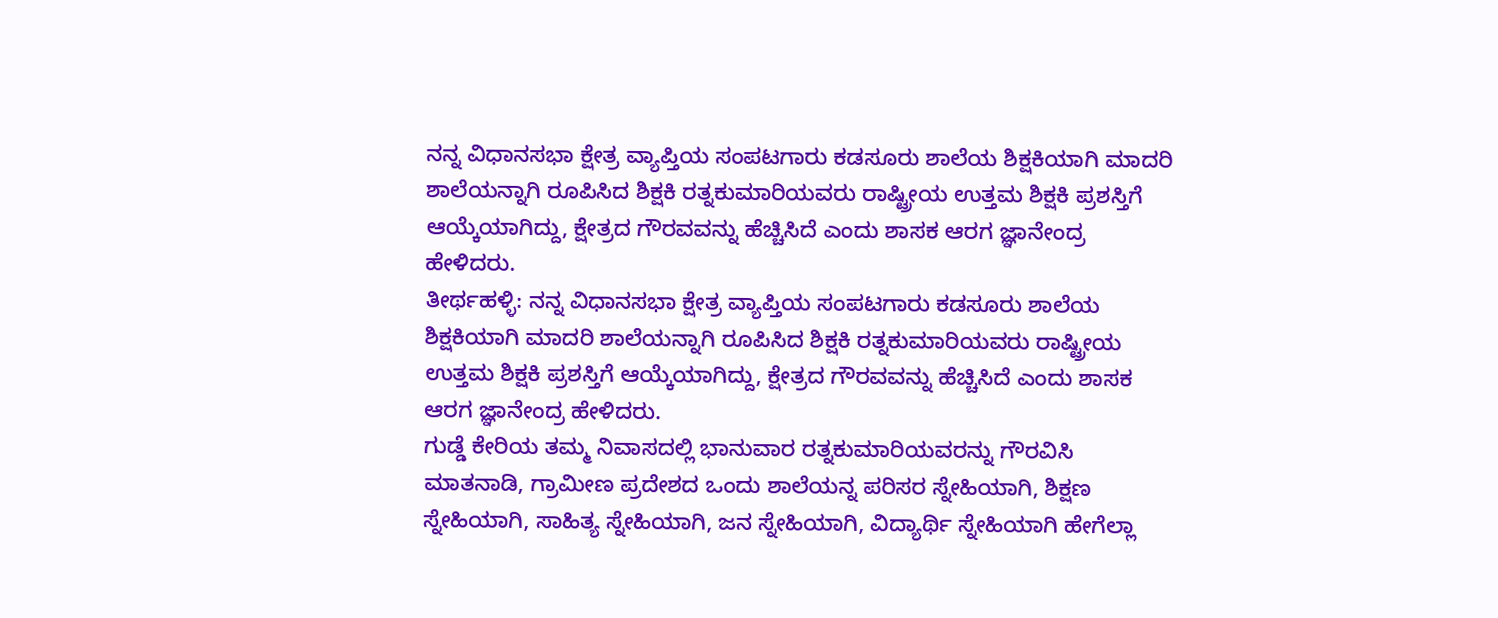ನನ್ನ ವಿಧಾನಸಭಾ ಕ್ಷೇತ್ರ ವ್ಯಾಪ್ತಿಯ ಸಂಪಟಗಾರು ಕಡಸೂರು ಶಾಲೆಯ ಶಿಕ್ಷಕಿಯಾಗಿ ಮಾದರಿ ಶಾಲೆಯನ್ನಾಗಿ ರೂಪಿಸಿದ ಶಿಕ್ಷಕಿ ರತ್ನಕುಮಾರಿಯವರು ರಾಷ್ಟ್ರೀಯ ಉತ್ತಮ ಶಿಕ್ಷಕಿ ಪ್ರಶಸ್ತಿಗೆ ಆಯ್ಕೆಯಾಗಿದ್ದು, ಕ್ಷೇತ್ರದ ಗೌರವವನ್ನು ಹೆಚ್ಚಿಸಿದೆ ಎಂದು ಶಾಸಕ ಆರಗ ಜ್ಞಾನೇಂದ್ರ ಹೇಳಿದರು.
ತೀರ್ಥಹಳ್ಳಿ: ನನ್ನ ವಿಧಾನಸಭಾ ಕ್ಷೇತ್ರ ವ್ಯಾಪ್ತಿಯ ಸಂಪಟಗಾರು ಕಡಸೂರು ಶಾಲೆಯ ಶಿಕ್ಷಕಿಯಾಗಿ ಮಾದರಿ ಶಾಲೆಯನ್ನಾಗಿ ರೂಪಿಸಿದ ಶಿಕ್ಷಕಿ ರತ್ನಕುಮಾರಿಯವರು ರಾಷ್ಟ್ರೀಯ ಉತ್ತಮ ಶಿಕ್ಷಕಿ ಪ್ರಶಸ್ತಿಗೆ ಆಯ್ಕೆಯಾಗಿದ್ದು, ಕ್ಷೇತ್ರದ ಗೌರವವನ್ನು ಹೆಚ್ಚಿಸಿದೆ ಎಂದು ಶಾಸಕ ಆರಗ ಜ್ಞಾನೇಂದ್ರ ಹೇಳಿದರು.
ಗುಡ್ಡೆ ಕೇರಿಯ ತಮ್ಮ ನಿವಾಸದಲ್ಲಿ ಭಾನುವಾರ ರತ್ನಕುಮಾರಿಯವರನ್ನು ಗೌರವಿಸಿ ಮಾತನಾಡಿ, ಗ್ರಾಮೀಣ ಪ್ರದೇಶದ ಒಂದು ಶಾಲೆಯನ್ನ ಪರಿಸರ ಸ್ನೇಹಿಯಾಗಿ, ಶಿಕ್ಷಣ ಸ್ನೇಹಿಯಾಗಿ, ಸಾಹಿತ್ಯ ಸ್ನೇಹಿಯಾಗಿ, ಜನ ಸ್ನೇಹಿಯಾಗಿ, ವಿದ್ಯಾರ್ಥಿ ಸ್ನೇಹಿಯಾಗಿ ಹೇಗೆಲ್ಲಾ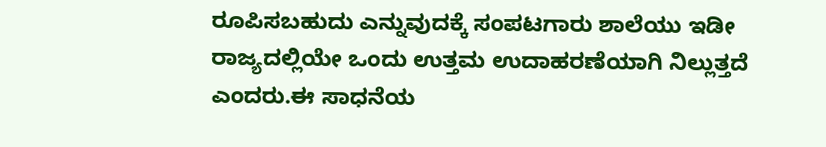ರೂಪಿಸಬಹುದು ಎನ್ನುವುದಕ್ಕೆ ಸಂಪಟಗಾರು ಶಾಲೆಯು ಇಡೀ ರಾಜ್ಯದಲ್ಲಿಯೇ ಒಂದು ಉತ್ತಮ ಉದಾಹರಣೆಯಾಗಿ ನಿಲ್ಲುತ್ತದೆ ಎಂದರು.ಈ ಸಾಧನೆಯ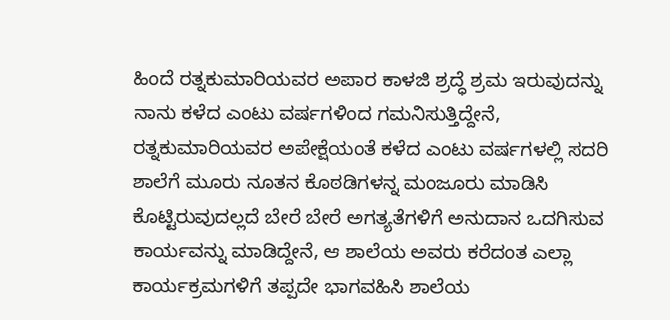ಹಿಂದೆ ರತ್ನಕುಮಾರಿಯವರ ಅಪಾರ ಕಾಳಜಿ ಶ್ರದ್ಧೆ ಶ್ರಮ ಇರುವುದನ್ನು ನಾನು ಕಳೆದ ಎಂಟು ವರ್ಷಗಳಿಂದ ಗಮನಿಸುತ್ತಿದ್ದೇನೆ, ರತ್ನಕುಮಾರಿಯವರ ಅಪೇಕ್ಷೆಯಂತೆ ಕಳೆದ ಎಂಟು ವರ್ಷಗಳಲ್ಲಿ ಸದರಿ ಶಾಲೆಗೆ ಮೂರು ನೂತನ ಕೊಠಡಿಗಳನ್ನ ಮಂಜೂರು ಮಾಡಿಸಿ ಕೊಟ್ಟಿರುವುದಲ್ಲದೆ ಬೇರೆ ಬೇರೆ ಅಗತ್ಯತೆಗಳಿಗೆ ಅನುದಾನ ಒದಗಿಸುವ ಕಾರ್ಯವನ್ನು ಮಾಡಿದ್ದೇನೆ, ಆ ಶಾಲೆಯ ಅವರು ಕರೆದಂತ ಎಲ್ಲಾ ಕಾರ್ಯಕ್ರಮಗಳಿಗೆ ತಪ್ಪದೇ ಭಾಗವಹಿಸಿ ಶಾಲೆಯ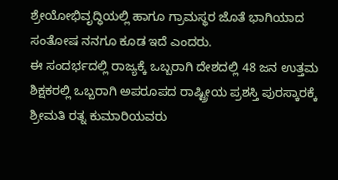ಶ್ರೇಯೋಭಿವೃದ್ಧಿಯಲ್ಲಿ ಹಾಗೂ ಗ್ರಾಮಸ್ಥರ ಜೊತೆ ಭಾಗಿಯಾದ ಸಂತೋಷ ನನಗೂ ಕೂಡ ಇದೆ ಎಂದರು.
ಈ ಸಂದರ್ಭದಲ್ಲಿ ರಾಜ್ಯಕ್ಕೆ ಒಬ್ಬರಾಗಿ ದೇಶದಲ್ಲಿ 48 ಜನ ಉತ್ತಮ ಶಿಕ್ಷಕರಲ್ಲಿ ಒಬ್ಬರಾಗಿ ಅಪರೂಪದ ರಾಷ್ಟ್ರೀಯ ಪ್ರಶಸ್ತಿ ಪುರಸ್ಕಾರಕ್ಕೆ ಶ್ರೀಮತಿ ರತ್ನ ಕುಮಾರಿಯವರು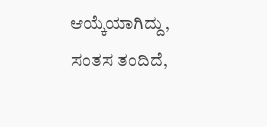ಆಯ್ಕೆಯಾಗಿದ್ದು, ಸಂತಸ ತಂದಿದೆ,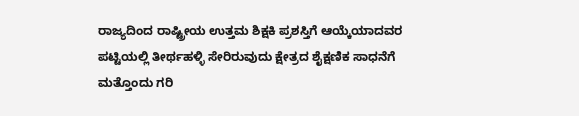ರಾಜ್ಯದಿಂದ ರಾಷ್ಟ್ರೀಯ ಉತ್ತಮ ಶಿಕ್ಷಕಿ ಪ್ರಶಸ್ತಿಗೆ ಆಯ್ಕೆಯಾದವರ ಪಟ್ಟಿಯಲ್ಲಿ ತೀರ್ಥಹಳ್ಳಿ ಸೇರಿರುವುದು ಕ್ಷೇತ್ರದ ಶೈಕ್ಷಣಿಕ ಸಾಧನೆಗೆ ಮತ್ತೊಂದು ಗರಿ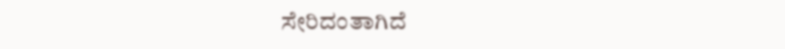ಸೇರಿದಂತಾಗಿದೆ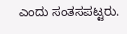ಎಂದು ಸಂತಸಪಟ್ಟರು.